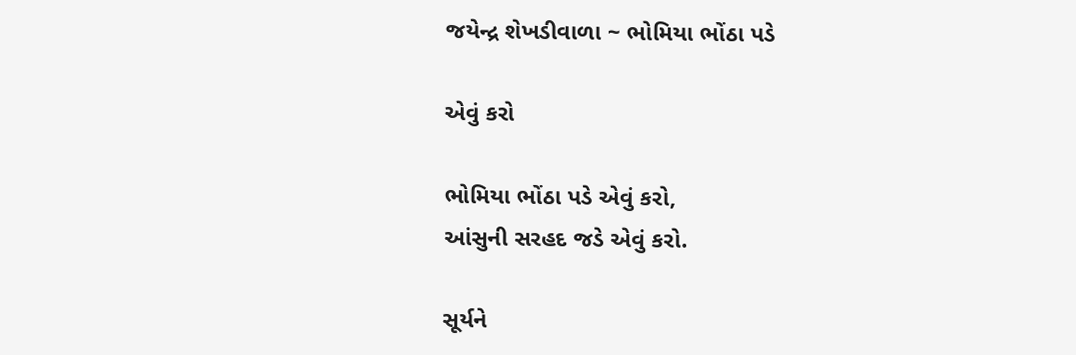જયેન્દ્ર શેખડીવાળા ~ ભોમિયા ભોંઠા પડે

એવું કરો

ભોમિયા ભોંઠા પડે એવું કરો,
આંસુની સરહદ જડે એવું કરો.

સૂર્યને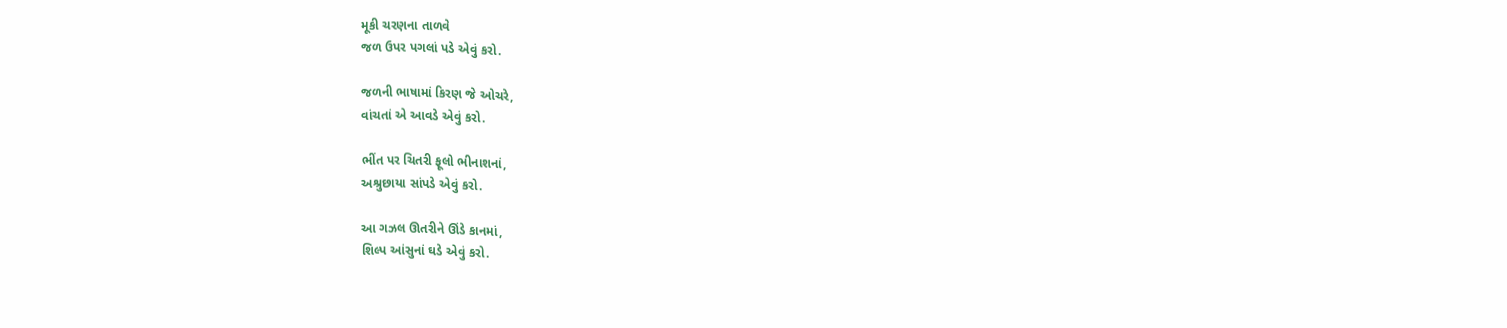મૂકી ચરણના તાળવે
જળ ઉપર પગલાં પડે એવું કરો.

જળની ભાષામાં કિરણ જે ઓચરે,
વાંચતાં એ આવડે એવું કરો.

ભીંત પર ચિતરી ફૂલો ભીનાશનાં,
અશ્રુછાયા સાંપડે એવું કરો.

આ ગઝલ ઊતરીને ઊંડે કાનમાં,
શિલ્પ આંસુનાં ઘડે એવું કરો.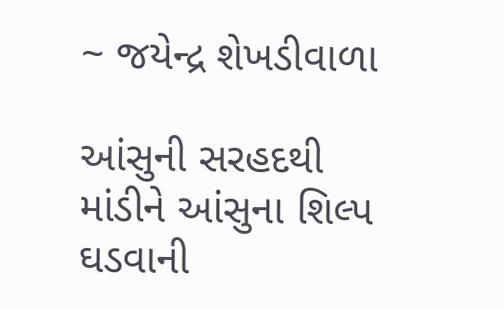~ જયેન્દ્ર શેખડીવાળા

આંસુની સરહદથી માંડીને આંસુના શિલ્પ ઘડવાની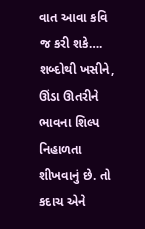વાત આવા કવિ જ કરી શકે…. શબ્દોથી ખસીને, ઊંડા ઊતરીને ભાવના શિલ્પ નિહાળતા શીખવાનું છે. તો કદાચ એને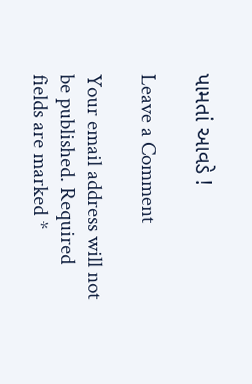પામતાં આવડે !

Leave a Comment

Your email address will not be published. Required fields are marked *